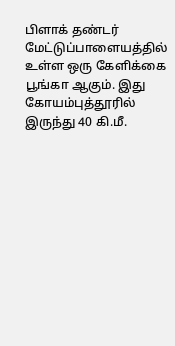பிளாக் தண்டர் மேட்டுப்பாளையத்தில் உள்ள ஒரு கேளிக்கை பூங்கா ஆகும். இது கோயம்புத்தூரில் இருந்து 40 கி.மீ.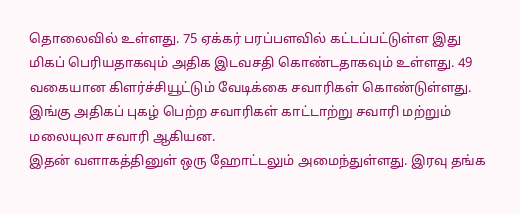தொலைவில் உள்ளது. 75 ஏக்கர் பரப்பளவில் கட்டப்பட்டுள்ள இது மிகப் பெரியதாகவும் அதிக இடவசதி கொண்டதாகவும் உள்ளது. 49 வகையான கிளர்ச்சியூட்டும் வேடிக்கை சவாரிகள் கொண்டுள்ளது. இங்கு அதிகப் புகழ் பெற்ற சவாரிகள் காட்டாற்று சவாரி மற்றும் மலையுலா சவாரி ஆகியன.
இதன் வளாகத்தினுள் ஒரு ஹோட்டலும் அமைந்துள்ளது. இரவு தங்க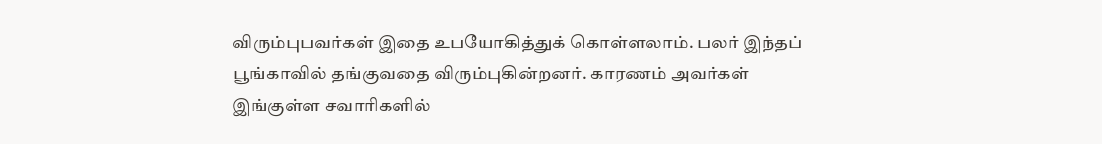விரும்புபவர்கள் இதை உபயோகித்துக் கொள்ளலாம். பலர் இந்தப் பூங்காவில் தங்குவதை விரும்புகின்றனர். காரணம் அவர்கள் இங்குள்ள சவாரிகளில்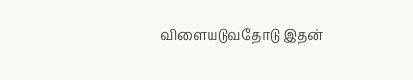விளையடுவதோடு இதன்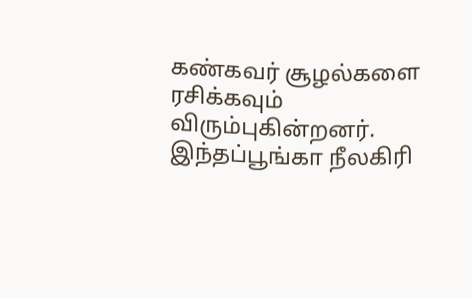கண்கவர் சூழல்களை ரசிக்கவும் விரும்புகின்றனர்.
இந்தப்பூங்கா நீலகிரி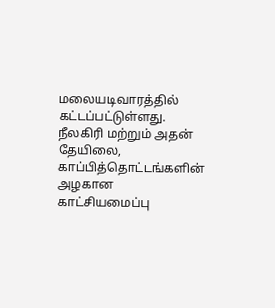மலையடிவாரத்தில் கட்டப்பட்டுள்ளது. நீலகிரி மற்றும் அதன் தேயிலை, காப்பித்தொட்டங்களின் அழகான காட்சியமைப்பு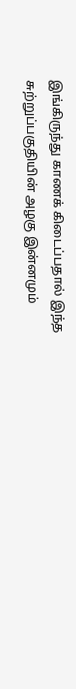இங்கிருந்து காணக் கிடைப்பதால் இந்த சுற்றுப்பகுதியின் அழகு இன்னமும்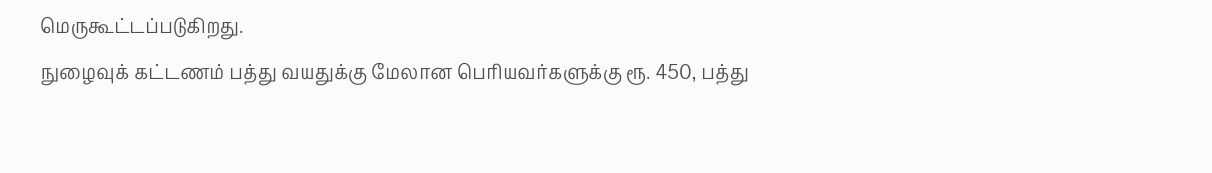மெருகூட்டப்படுகிறது.
நுழைவுக் கட்டணம் பத்து வயதுக்கு மேலான பெரியவர்களுக்கு ரூ. 450, பத்து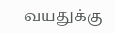வயதுக்கு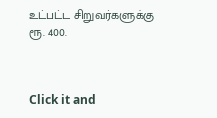உட்பட்ட சிறுவர்களுக்கு ரூ. 400.



Click it and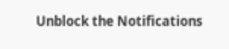Unblock the Notifications